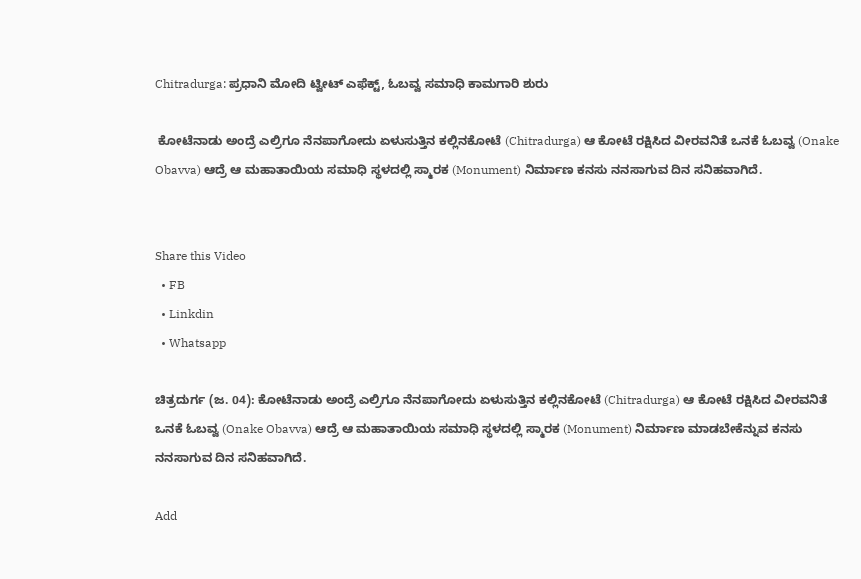Chitradurga: ಪ್ರಧಾನಿ ಮೋದಿ ಟ್ವೀಟ್‌ ಎಫೆಕ್ಟ್, ಓಬವ್ವ ಸಮಾಧಿ ಕಾಮಗಾರಿ ಶುರು

 ಕೋಟೆನಾಡು ಅಂದ್ರೆ ಎಲ್ರಿಗೂ ನೆನಪಾಗೋದು ಏಳುಸುತ್ತಿನ ಕಲ್ಲಿನಕೋಟೆ (Chitradurga) ಆ ಕೋಟೆ ರಕ್ಷಿಸಿದ ವೀರವನಿತೆ ಒನಕೆ ಓಬವ್ವ (Onake Obavva) ಆದ್ರೆ ಆ ಮಹಾತಾಯಿಯ ಸಮಾಧಿ ಸ್ಥಳದಲ್ಲಿ ಸ್ಮಾರಕ (Monument) ನಿರ್ಮಾಣ ಕನಸು ನನಸಾಗುವ‌ ದಿನ ಸನಿಹವಾಗಿದೆ.


Share this Video
  • FB
  • Linkdin
  • Whatsapp

ಚಿತ್ರದುರ್ಗ (ಜ. 04): ಕೋಟೆನಾಡು ಅಂದ್ರೆ ಎಲ್ರಿಗೂ ನೆನಪಾಗೋದು ಏಳುಸುತ್ತಿನ ಕಲ್ಲಿನಕೋಟೆ (Chitradurga) ಆ ಕೋಟೆ ರಕ್ಷಿಸಿದ ವೀರವನಿತೆ ಒನಕೆ ಓಬವ್ವ (Onake Obavva) ಆದ್ರೆ ಆ ಮಹಾತಾಯಿಯ ಸಮಾಧಿ ಸ್ಥಳದಲ್ಲಿ ಸ್ಮಾರಕ (Monument) ನಿರ್ಮಾಣ ಮಾಡಬೇಕೆನ್ನುವ ಕನಸು ನನಸಾಗುವ‌ ದಿನ ಸನಿಹವಾಗಿದೆ.

Add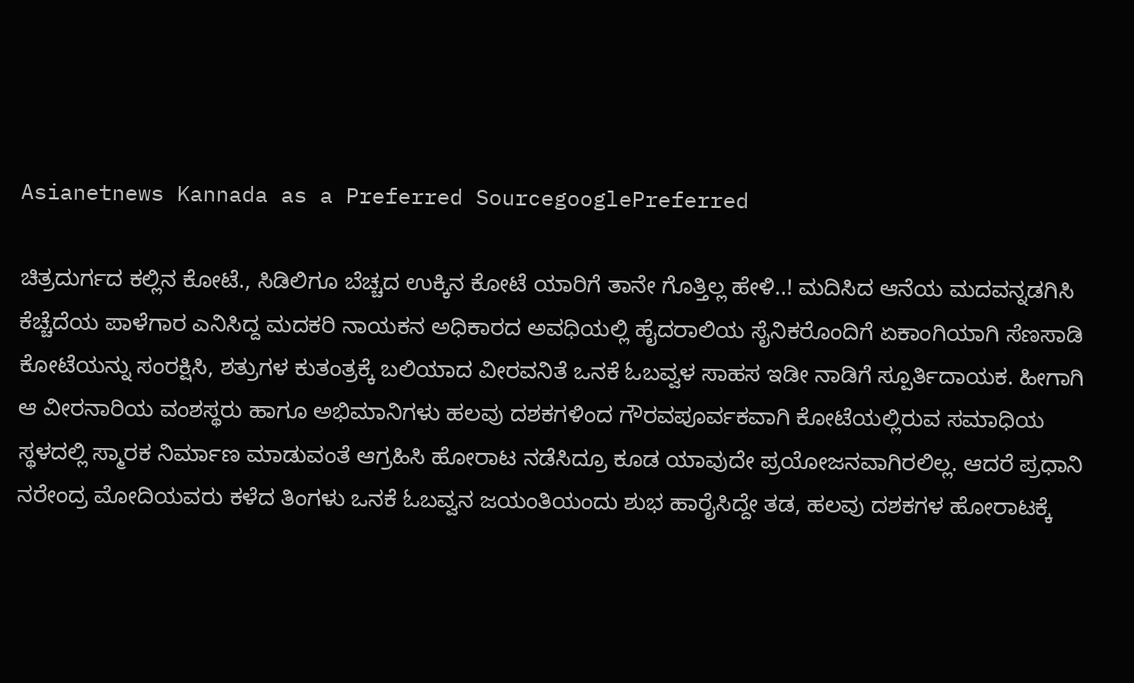Asianetnews Kannada as a Preferred SourcegooglePreferred

ಚಿತ್ರದುರ್ಗದ ಕಲ್ಲಿನ ಕೋಟೆ., ಸಿಡಿಲಿಗೂ ಬೆಚ್ಚದ ಉಕ್ಕಿನ ಕೋಟೆ ಯಾರಿಗೆ ತಾನೇ ಗೊತ್ತಿಲ್ಲ ಹೇಳಿ..! ಮದಿಸಿದ ಆನೆಯ ಮದವನ್ನಡಗಿಸಿ ಕೆಚ್ಚೆದೆಯ ಪಾಳೆಗಾರ ಎನಿಸಿದ್ದ ಮದಕರಿ ನಾಯಕನ ಅಧಿಕಾರದ ಅವಧಿಯಲ್ಲಿ ಹೈದರಾಲಿಯ ಸೈನಿಕರೊಂದಿಗೆ ಏಕಾಂಗಿಯಾಗಿ ಸೆಣಸಾಡಿ ಕೋಟೆಯನ್ನು ಸಂರಕ್ಷಿಸಿ, ಶತ್ರುಗಳ ಕುತಂತ್ರಕ್ಕೆ ಬಲಿಯಾದ ವೀರವನಿತೆ ಒನಕೆ ಓಬವ್ವಳ ಸಾಹಸ ಇಡೀ ನಾಡಿಗೆ ಸ್ಪೂರ್ತಿದಾಯಕ. ಹೀಗಾಗಿ ಆ ವೀರನಾರಿಯ ವಂಶಸ್ಥರು ಹಾಗೂ ಅಭಿಮಾನಿಗಳು ಹಲವು ದಶಕಗಳಿಂದ ಗೌರವಪೂರ್ವಕವಾಗಿ ಕೋಟೆಯಲ್ಲಿರುವ ಸಮಾಧಿಯ ಸ್ಥಳದಲ್ಲಿ ಸ್ಮಾರಕ ನಿರ್ಮಾಣ ಮಾಡುವಂತೆ ಆಗ್ರಹಿಸಿ ಹೋರಾಟ ನಡೆಸಿದ್ರೂ ಕೂಡ ಯಾವುದೇ ಪ್ರಯೋಜನವಾಗಿರಲಿಲ್ಲ. ಆದರೆ ಪ್ರಧಾನಿ ನರೇಂದ್ರ ಮೋದಿಯವರು ಕಳೆದ ತಿಂಗಳು ಒನಕೆ ಓಬವ್ವನ ಜಯಂತಿಯಂದು ಶುಭ ಹಾರೈಸಿದ್ದೇ ತಡ, ಹಲವು ದಶಕಗಳ ಹೋರಾಟಕ್ಕೆ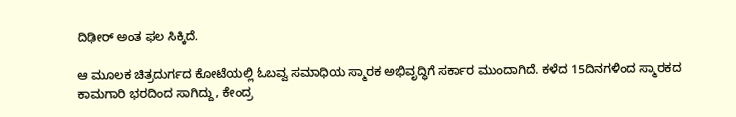ದಿಢೀರ್ ಅಂತ ಫಲ ಸಿಕ್ಕಿದೆ.

ಆ ಮೂಲಕ ಚಿತ್ರದುರ್ಗದ ಕೋಟೆಯಲ್ಲಿ ಓಬವ್ವ ಸಮಾಧಿಯ ಸ್ಮಾರಕ ಅಭಿವೃದ್ಧಿಗೆ ಸರ್ಕಾರ ಮುಂದಾಗಿದೆ. ಕಳೆದ 15ದಿನಗಳಿಂದ ಸ್ಮಾರಕದ ಕಾಮಗಾರಿ ಭರದಿಂದ ಸಾಗಿದ್ದು, ಕೇಂದ್ರ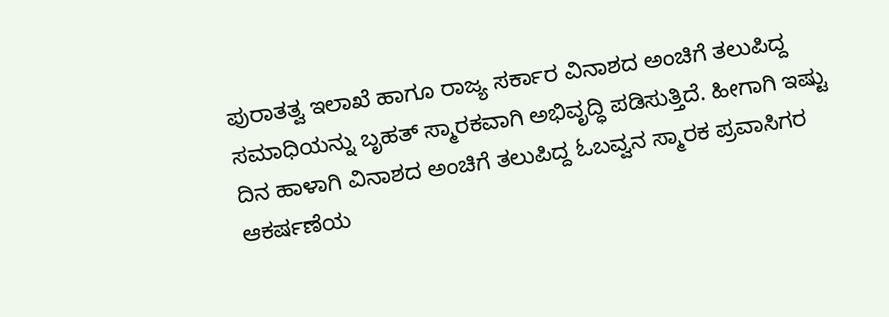ಪುರಾತತ್ವ ಇಲಾಖೆ ಹಾಗೂ ರಾಜ್ಯ ಸರ್ಕಾರ ವಿನಾಶದ ಅಂಚಿಗೆ ತಲುಪಿದ್ದ ಸಮಾಧಿಯನ್ನು ಬೃಹತ್ ಸ್ಮಾರಕವಾಗಿ ಅಭಿವೃದ್ಧಿ ಪಡಿಸುತ್ತಿದೆ. ಹೀಗಾಗಿ ಇಷ್ಟು ದಿನ ಹಾಳಾಗಿ ವಿನಾಶದ ಅಂಚಿಗೆ ತಲುಪಿದ್ದ ಓಬವ್ವನ ಸ್ಮಾರಕ ಪ್ರವಾಸಿಗರ ಆಕರ್ಷಣೆಯ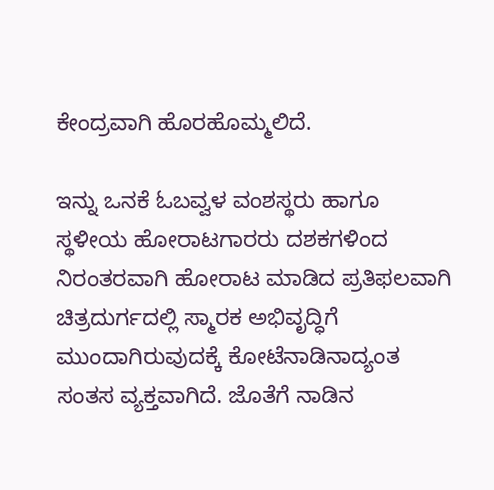ಕೇಂದ್ರವಾಗಿ ಹೊರಹೊಮ್ಮಲಿದೆ.

ಇನ್ನು ಒನಕೆ ಓಬವ್ವಳ ವಂಶಸ್ಥರು ಹಾಗೂ ಸ್ಥಳೀಯ ಹೋರಾಟಗಾರರು ದಶಕಗಳಿಂದ ನಿರಂತರವಾಗಿ ಹೋರಾಟ ಮಾಡಿದ ಪ್ರತಿಫಲವಾಗಿ ಚಿತ್ರದುರ್ಗದಲ್ಲಿ ಸ್ಮಾರಕ ಅಭಿವೃದ್ಧಿಗೆ ಮುಂದಾಗಿರುವುದಕ್ಕೆ ಕೋಟೆನಾಡಿನಾದ್ಯಂತ ಸಂತಸ ವ್ಯಕ್ತವಾಗಿದೆ. ಜೊತೆಗೆ ನಾಡಿನ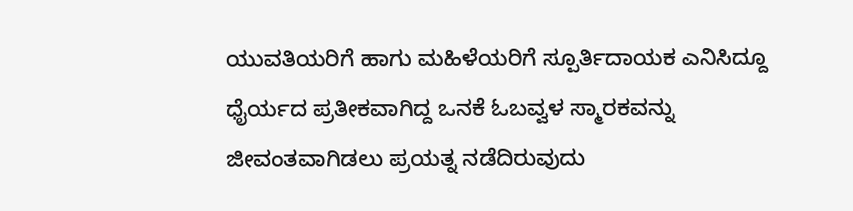ಯುವತಿಯರಿಗೆ‌ ಹಾಗು ಮಹಿಳೆಯರಿಗೆ ಸ್ಪೂರ್ತಿದಾಯಕ ಎನಿಸಿದ್ದೂ ಧೈರ್ಯದ ಪ್ರತೀಕವಾಗಿದ್ದ ಒನಕೆ ಓಬವ್ವಳ ಸ್ಮಾರಕವನ್ನು ಜೀವಂತವಾಗಿಡಲು ಪ್ರಯತ್ನ ನಡೆದಿರುವುದು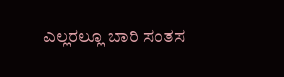ಎಲ್ಲರಲ್ಲೂ ಬಾರಿ ಸಂತಸ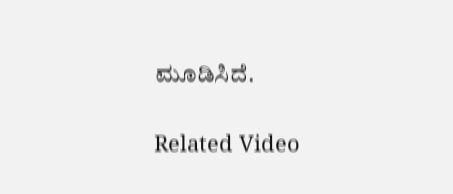ಮೂಡಿಸಿದೆ.

Related Video